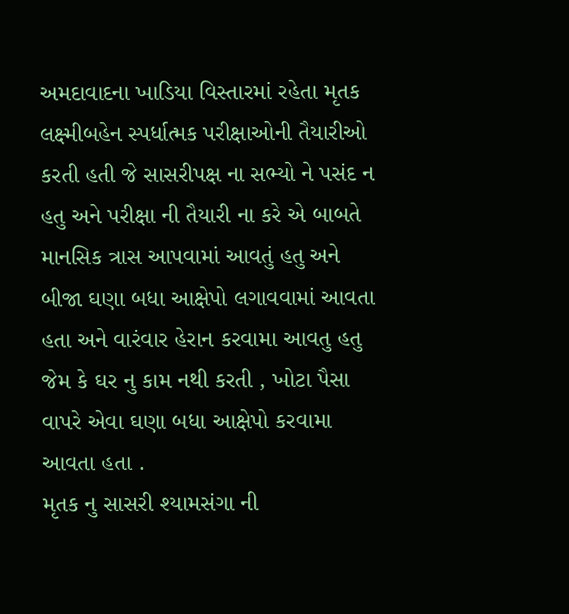અમદાવાદના ખાડિયા વિસ્તારમાં રહેતા મૃતક લક્ષ્મીબહેન સ્પર્ધાત્મક પરીક્ષાઓની તૈયારીઓ કરતી હતી જે સાસરીપક્ષ ના સભ્યો ને પસંદ ન હતુ અને પરીક્ષા ની તૈયારી ના કરે એ બાબતે માનસિક ત્રાસ આપવામાં આવતું હતુ અને બીજા ઘણા બધા આક્ષેપો લગાવવામાં આવતા હતા અને વારંવાર હેરાન કરવામા આવતુ હતુ જેમ કે ઘર નુ કામ નથી કરતી , ખોટા પૈસા વાપરે એવા ઘણા બધા આક્ષેપો કરવામા આવતા હતા .
મૃતક નુ સાસરી શ્યામસંગા ની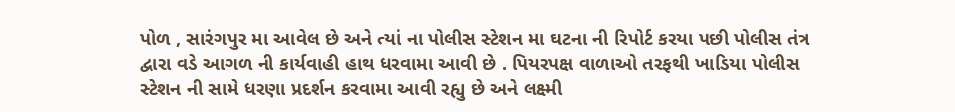પોળ , સારંગપુર મા આવેલ છે અને ત્યાં ના પોલીસ સ્ટેશન મા ઘટના ની રિપોર્ટ કરયા પછી પોલીસ તંત્ર દ્વારા વડે આગળ ની કાર્યવાહી હાથ ધરવામા આવી છે . પિયરપક્ષ વાળાઓ તરફથી ખાડિયા પોલીસ સ્ટેશન ની સામે ધરણા પ્રદર્શન કરવામા આવી રહ્યુ છે અને લક્ષ્મી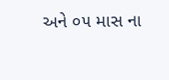અને ૦૫ માસ ના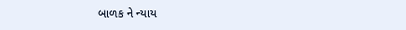બાળક ને ન્યાય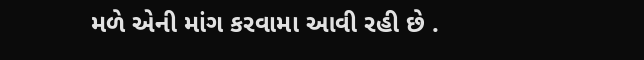મળે એની માંગ કરવામા આવી રહી છે .